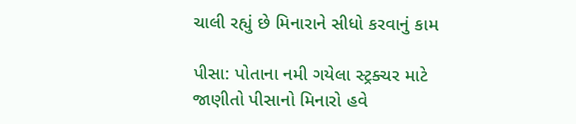ચાલી રહ્યું છે મિનારાને સીધો કરવાનું કામ

પીસા: પોતાના નમી ગયેલા સ્ટ્રક્ચર માટે જાણીતો પીસાનો મિનારો હવે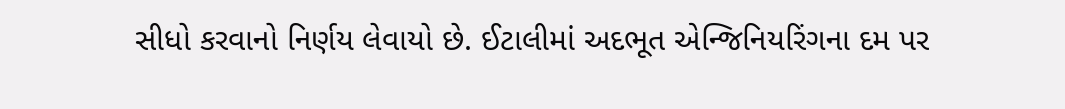સીધો કરવાનો નિર્ણય લેવાયો છે. ઈટાલીમાં અદભૂત એન્જિનિયરિંગના દમ પર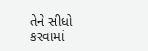તેને સીધો કરવામાં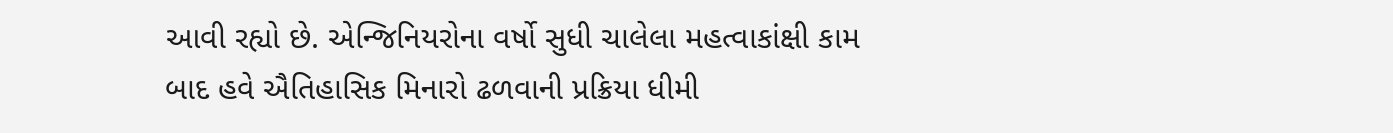આવી રહ્યો છે. એન્જિનિયરોના વર્ષો સુધી ચાલેલા મહત્વાકાંક્ષી કામ બાદ હવે ઐતિહાસિક મિનારો ઢળવાની પ્રક્રિયા ધીમી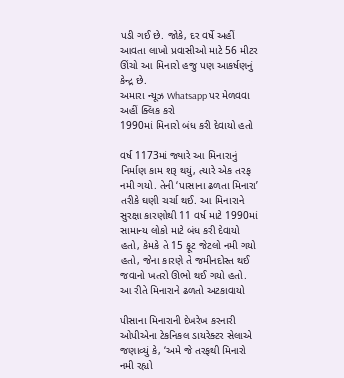પડી ગઈ છે. જોકે, દર વર્ષે અહીં આવતા લાખો પ્રવાસીઓ માટે 56 મીટર ઊંચો આ મિનારો હજુ પણ આકર્ષણનું કેન્દ્ર છે.
અમારા ન્યૂઝ Whatsapp પર મેળવવા અહીં ક્લિક કરો
1990માં મિનારો બંધ કરી દેવાયો હતો

વર્ષ 1173માં જ્યારે આ મિનારાનું નિર્માણ કામ શરૂ થયું, ત્યારે એક તરફ નમી ગયો. તેની ‘પાસાના ઢળતા મિનારા’ તરીકે ઘણી ચર્ચા થઈ. આ મિનારાને સુરક્ષા કારણોથી 11 વર્ષ માટે 1990માં સામાન્ય લોકો માટે બંધ કરી દેવાયો હતો, કેમકે તે 15 ફૂટ જેટલો નમી ગયો હતો, જેના કારણે તે જમીનદોસ્ત થઈ જવાનો ખતરો ઊભો થઈ ગયો હતો.
આ રીતે મિનારાને ઢળતો અટકાવાયો

પીસાના મિનારાની દેખરેખ કરનારી ઓપીએના ટેકનિકલ ડાયરેક્ટર સેલાએ જણાવ્યું કે, ‘અમે જે તરફથી મિનારો નમી રહ્યો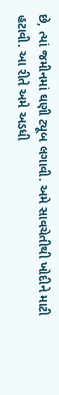છે, ત્યાં જમીનમાં ઘણી ટ્યૂબ લગાવી. અમે સાવચેતીથી ખોદીને માટી હટાવી. આ રીતે અમે અડધી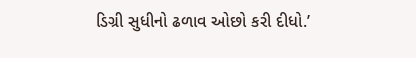ડિગ્રી સુધીનો ઢળાવ ઓછો કરી દીધો.’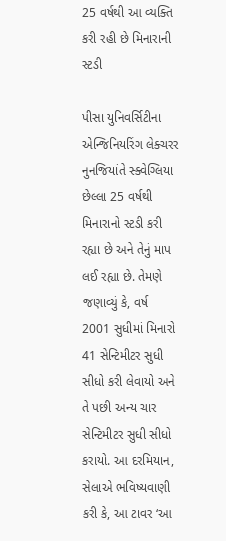25 વર્ષથી આ વ્યક્તિ કરી રહી છે મિનારાની સ્ટડી

પીસા યુનિવર્સિટીના એન્જિનિયરિંગ લેક્ચરર નુનજિયાંતે સ્ક્વેગ્લિયા છેલ્લા 25 વર્ષથી મિનારાનો સ્ટડી કરી રહ્યા છે અને તેનું માપ લઈ રહ્યા છે. તેમણે જણાવ્યું કે, વર્ષ 2001 સુધીમાં મિનારો 41 સેન્ટિમીટર સુધી સીધો કરી લેવાયો અને તે પછી અન્ય ચાર સેન્ટિમીટર સુધી સીધો કરાયો. આ દરમિયાન, સેલાએ ભવિષ્યવાણી કરી કે, આ ટાવર ‘આ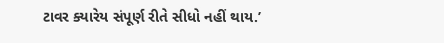ટાવર ક્યારેય સંપૂર્ણ રીતે સીધો નહીં થાય.’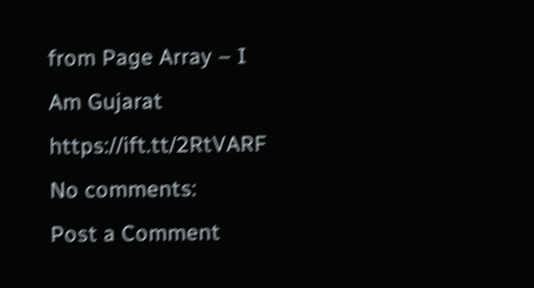from Page Array – I Am Gujarat https://ift.tt/2RtVARF
No comments:
Post a Comment